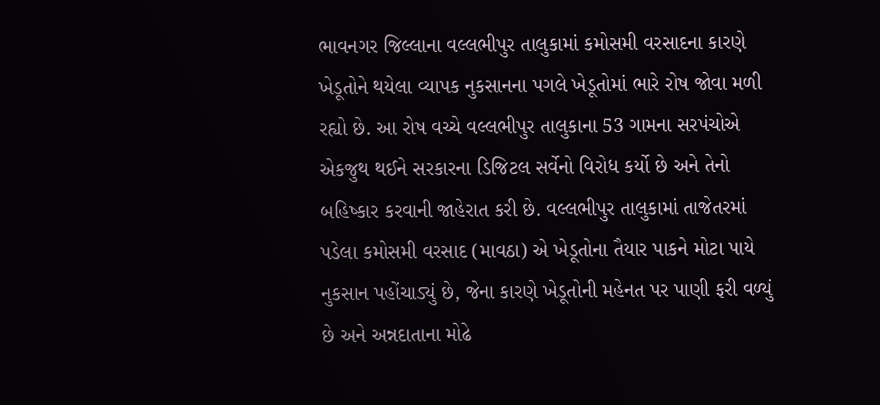ભાવનગર જિલ્લાના વલ્લભીપુર તાલુકામાં કમોસમી વરસાદના કારણે ખેડૂતોને થયેલા વ્યાપક નુકસાનના પગલે ખેડૂતોમાં ભારે રોષ જોવા મળી રહ્યો છે. આ રોષ વચ્ચે વલ્લભીપુર તાલુકાના 53 ગામના સરપંચોએ એકજુથ થઈને સરકારના ડિજિટલ સર્વેનો વિરોધ કર્યો છે અને તેનો બહિષ્કાર કરવાની જાહેરાત કરી છે. વલ્લભીપુર તાલુકામાં તાજેતરમાં પડેલા કમોસમી વરસાદ (માવઠા) એ ખેડૂતોના તૈયાર પાકને મોટા પાયે નુકસાન પહોંચાડ્યું છે, જેના કારણે ખેડૂતોની મહેનત પર પાણી ફરી વળ્યું છે અને અન્નદાતાના મોઢે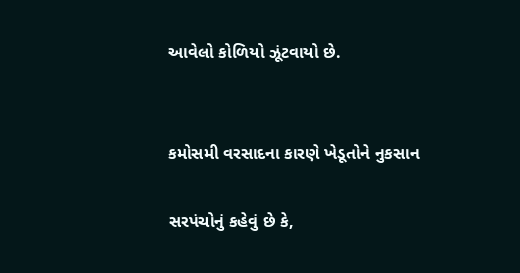આવેલો કોળિયો ઝૂંટવાયો છે.


કમોસમી વરસાદના કારણે ખેડૂતોને નુકસાન

સરપંચોનું કહેવું છે કે,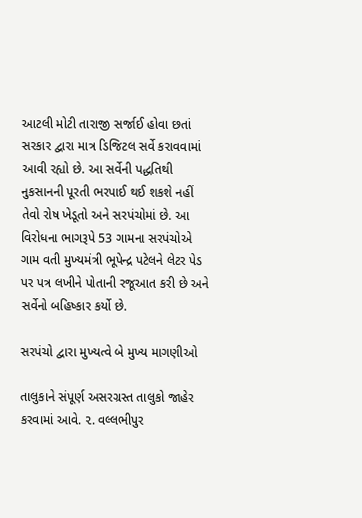આટલી મોટી તારાજી સર્જાઈ હોવા છતાં સરકાર દ્વારા માત્ર ડિજિટલ સર્વે કરાવવામાં આવી રહ્યો છે. આ સર્વેની પદ્ધતિથી નુકસાનની પૂરતી ભરપાઈ થઈ શકશે નહીં તેવો રોષ ખેડૂતો અને સરપંચોમાં છે. આ વિરોધના ભાગરૂપે 53 ગામના સરપંચોએ ગામ વતી મુખ્યમંત્રી ભૂપેન્દ્ર પટેલને લેટર પેડ પર પત્ર લખીને પોતાની રજૂઆત કરી છે અને સર્વેનો બહિષ્કાર કર્યો છે.

સરપંચો દ્વારા મુખ્યત્વે બે મુખ્ય માગણીઓ

તાલુકાને સંપૂર્ણ અસરગ્રસ્ત તાલુકો જાહેર કરવામાં આવે. ૨. વલ્લભીપુર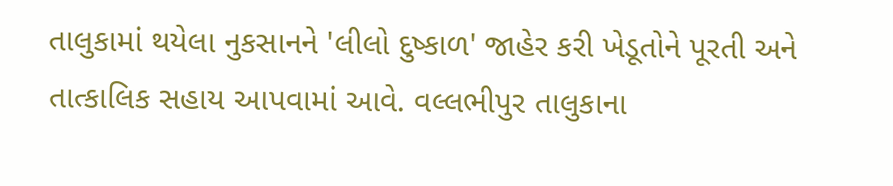તાલુકામાં થયેલા નુકસાનને 'લીલો દુષ્કાળ' જાહેર કરી ખેડૂતોને પૂરતી અને તાત્કાલિક સહાય આપવામાં આવે. વલ્લભીપુર તાલુકાના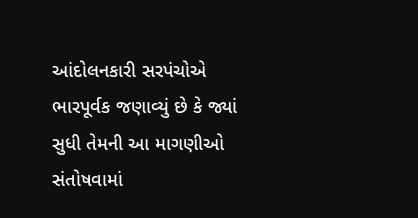આંદોલનકારી સરપંચોએ ભારપૂર્વક જણાવ્યું છે કે જ્યાં સુધી તેમની આ માગણીઓ સંતોષવામાં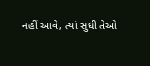નહીં આવે, ત્યાં સુધી તેઓ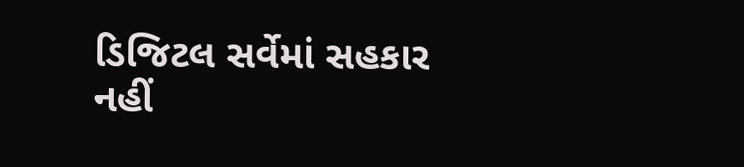ડિજિટલ સર્વેમાં સહકાર નહીં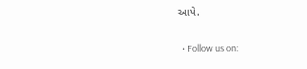આપે.

  • Follow us on: